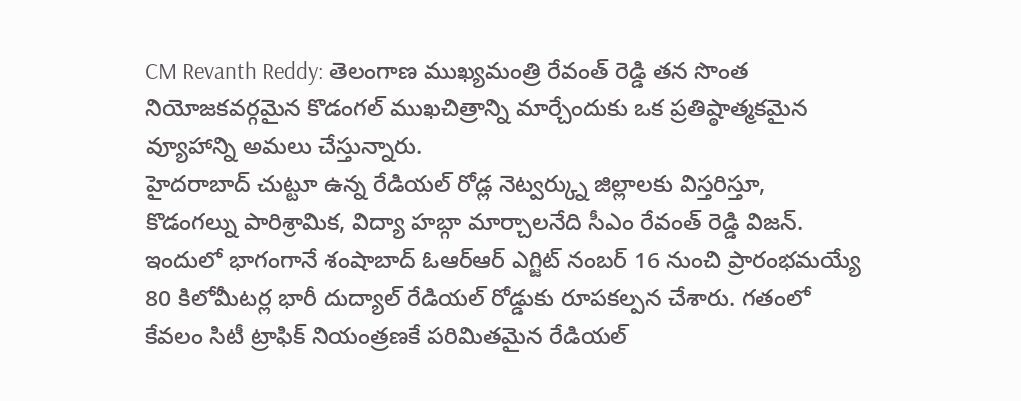CM Revanth Reddy: తెలంగాణ ముఖ్యమంత్రి రేవంత్ రెడ్డి తన సొంత నియోజకవర్గమైన కొడంగల్ ముఖచిత్రాన్ని మార్చేందుకు ఒక ప్రతిష్ఠాత్మకమైన వ్యూహాన్ని అమలు చేస్తున్నారు.
హైదరాబాద్ చుట్టూ ఉన్న రేడియల్ రోడ్ల నెట్వర్క్ను జిల్లాలకు విస్తరిస్తూ, కొడంగల్ను పారిశ్రామిక, విద్యా హబ్గా మార్చాలనేది సీఎం రేవంత్ రెడ్డి విజన్. ఇందులో భాగంగానే శంషాబాద్ ఓఆర్ఆర్ ఎగ్జిట్ నంబర్ 16 నుంచి ప్రారంభమయ్యే 80 కిలోమీటర్ల భారీ దుద్యాల్ రేడియల్ రోడ్డుకు రూపకల్పన చేశారు. గతంలో కేవలం సిటీ ట్రాఫిక్ నియంత్రణకే పరిమితమైన రేడియల్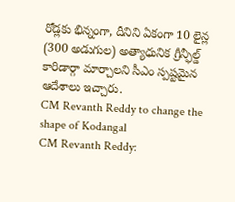రోడ్లకు భిన్నంగా, దీనిని ఏకంగా 10 లైన్ల (300 అడుగుల) అత్యాధునిక గ్రీన్ఫీల్డ్ కారిడార్గా మార్చాలని సీఎం స్పష్టమైన ఆదేశాలు ఇచ్చారు.
CM Revanth Reddy to change the shape of Kodangal
CM Revanth Reddy: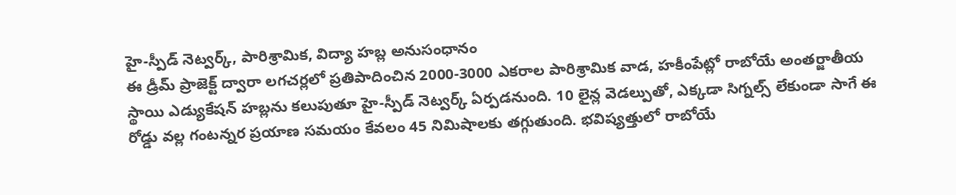హై-స్పీడ్ నెట్వర్క్, పారిశ్రామిక, విద్యా హబ్ల అనుసంధానం
ఈ డ్రీమ్ ప్రాజెక్ట్ ద్వారా లగచర్లలో ప్రతిపాదించిన 2000-3000 ఎకరాల పారిశ్రామిక వాడ, హకీంపేట్లో రాబోయే అంతర్జాతీయ స్థాయి ఎడ్యుకేషన్ హబ్లను కలుపుతూ హై-స్పీడ్ నెట్వర్క్ ఏర్పడనుంది. 10 లైన్ల వెడల్పుతో, ఎక్కడా సిగ్నల్స్ లేకుండా సాగే ఈ రోడ్డు వల్ల గంటన్నర ప్రయాణ సమయం కేవలం 45 నిమిషాలకు తగ్గుతుంది. భవిష్యత్తులో రాబోయే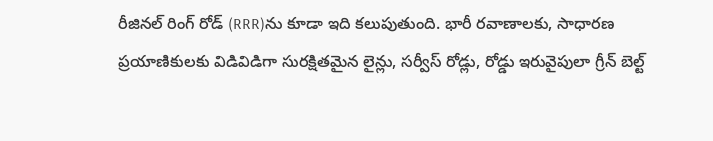రీజినల్ రింగ్ రోడ్ (RRR)ను కూడా ఇది కలుపుతుంది. భారీ రవాణాలకు, సాధారణ ప్రయాణికులకు విడివిడిగా సురక్షితమైన లైన్లు, సర్వీస్ రోడ్లు, రోడ్డు ఇరువైపులా గ్రీన్ బెల్ట్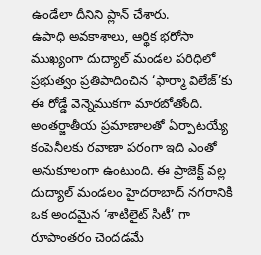ఉండేలా దీనిని ప్లాన్ చేశారు.
ఉపాధి అవకాశాలు, ఆర్థిక భరోసా
ముఖ్యంగా దుద్యాల్ మండల పరిధిలో ప్రభుత్వం ప్రతిపాదించిన ‘ఫార్మా విలేజ్’కు ఈ రోడ్డే వెన్నెముకగా మారబోతోంది. అంతర్జాతీయ ప్రమాణాలతో ఏర్పాటయ్యే కంపెనీలకు రవాణా పరంగా ఇది ఎంతో అనుకూలంగా ఉంటుంది. ఈ ప్రాజెక్ట్ వల్ల దుద్యాల్ మండలం హైదరాబాద్ నగరానికి ఒక అందమైన ‘శాటిలైట్ సిటీ’ గా రూపాంతరం చెందడమే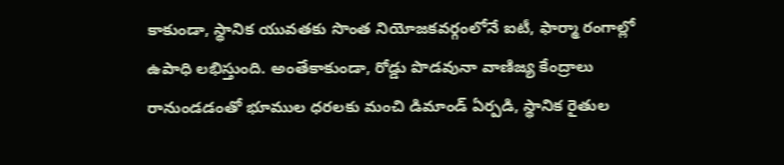కాకుండా, స్థానిక యువతకు సొంత నియోజకవర్గంలోనే ఐటీ, ఫార్మా రంగాల్లో ఉపాధి లభిస్తుంది. అంతేకాకుండా, రోడ్డు పొడవునా వాణిజ్య కేంద్రాలు రానుండడంతో భూముల ధరలకు మంచి డిమాండ్ ఏర్పడి, స్థానిక రైతుల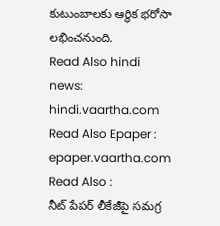కుటుంబాలకు ఆర్థిక భరోసా లభించనుంది.
Read Also hindi news: hindi.vaartha.com
Read Also Epaper : epaper.vaartha.com
Read Also :
నీట్ పేపర్ లీకేజీపై సమగ్ర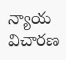న్యాయ విచారణ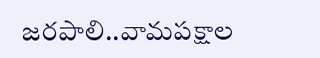జరపాలి..వామపక్షాల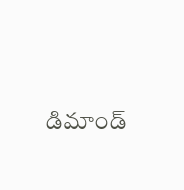డిమాండ్